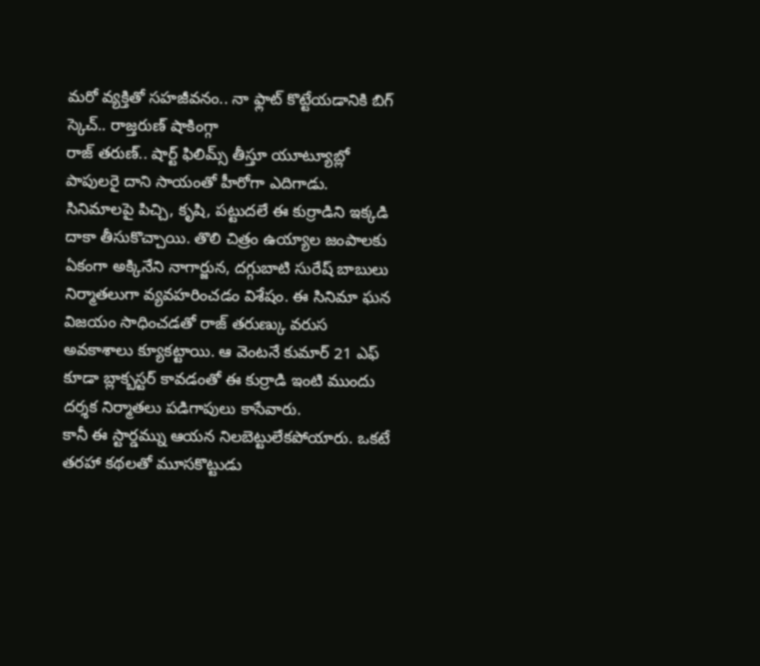మరో వ్యక్తితో సహజీవనం.. నా ఫ్లాట్ కొట్టేయడానికి బిగ్ స్కెచ్.. రాజ్తరుణ్ షాకింగ్గా
రాజ్ తరుణ్.. షార్ట్ ఫిలిమ్స్ తీస్తూ యూట్యూబ్లో పాపులరై దాని సాయంతో హీరోగా ఎదిగాడు. సినిమాలపై పిచ్చి, కృషి, పట్టుదలే ఈ కుర్రాడిని ఇక్కడి దాకా తీసుకొచ్చాయి. తొలి చిత్రం ఉయ్యాల జంపాలకు ఏకంగా అక్కినేని నాగార్జున, దగ్గుబాటి సురేష్ బాబులు నిర్మాతలుగా వ్యవహరించడం విశేషం. ఈ సినిమా ఘన విజయం సాధించడతో రాజ్ తరుణ్కు వరుస అవకాశాలు క్యూకట్టాయి. ఆ వెంటనే కుమార్ 21 ఎఫ్ కూడా బ్లాక్బస్టర్ కావడంతో ఈ కుర్రాడి ఇంటి ముందు దర్శక నిర్మాతలు పడిగాపులు కాసేవారు.
కానీ ఈ స్టార్డమ్ను ఆయన నిలబెట్టులేకపోయారు. ఒకటే తరహా కథలతో మూసకొట్టుడు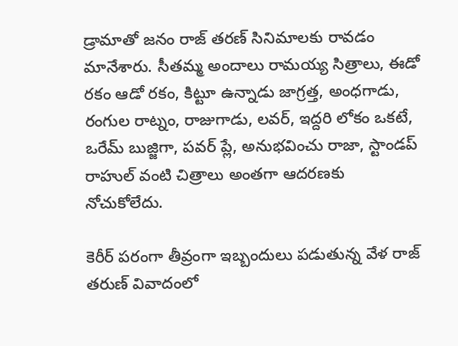డ్రామాతో జనం రాజ్ తరణ్ సినిమాలకు రావడం మానేశారు. సీతమ్మ అందాలు రామయ్య సిత్రాలు, ఈడో రకం ఆడో రకం, కిట్టూ ఉన్నాడు జాగ్రత్త, అంధగాడు, రంగుల రాట్నం, రాజుగాడు, లవర్, ఇద్దరి లోకం ఒకటే, ఒరేమ్ బుజ్జిగా, పవర్ ప్లే, అనుభవించు రాజా, స్టాండప్ రాహుల్ వంటి చిత్రాలు అంతగా ఆదరణకు నోచుకోలేదు.

కెరీర్ పరంగా తీవ్రంగా ఇబ్బందులు పడుతున్న వేళ రాజ్ తరుణ్ వివాదంలో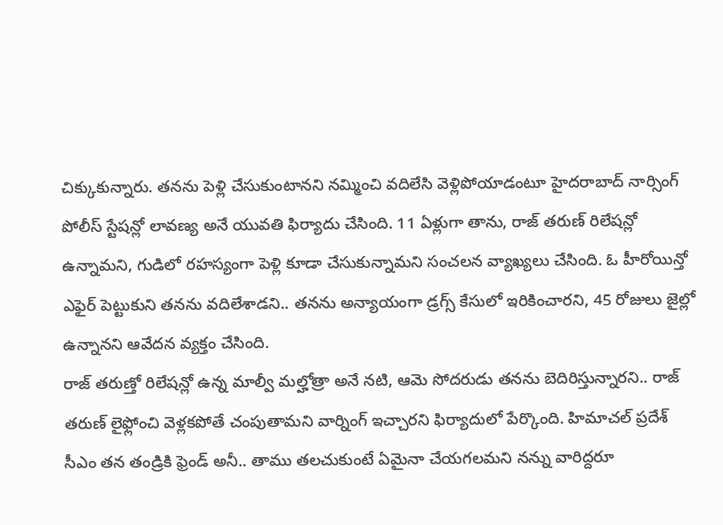చిక్కుకున్నారు. తనను పెళ్లి చేసుకుంటానని నమ్మించి వదిలేసి వెళ్లిపోయాడంటూ హైదరాబాద్ నార్సింగ్ పోలీస్ స్టేషన్లో లావణ్య అనే యువతి ఫిర్యాదు చేసింది. 11 ఏళ్లుగా తాను, రాజ్ తరుణ్ రిలేషన్లో ఉన్నామని, గుడిలో రహస్యంగా పెళ్లి కూడా చేసుకున్నామని సంచలన వ్యాఖ్యలు చేసింది. ఓ హీరోయిన్తో ఎఫైర్ పెట్టుకుని తనను వదిలేశాడని.. తనను అన్యాయంగా డ్రగ్స్ కేసులో ఇరికించారని, 45 రోజులు జైల్లో ఉన్నానని ఆవేదన వ్యక్తం చేసింది.
రాజ్ తరుణ్తో రిలేషన్లో ఉన్న మాల్వీ మల్హోత్రా అనే నటి, ఆమె సోదరుడు తనను బెదిరిస్తున్నారని.. రాజ్ తరుణ్ లైఫ్లోంచి వెళ్లకపోతే చంపుతామని వార్నింగ్ ఇచ్చారని ఫిర్యాదులో పేర్కొంది. హిమాచల్ ప్రదేశ్ సీఎం తన తండ్రికి ఫ్రెండ్ అనీ.. తాము తలచుకుంటే ఏమైనా చేయగలమని నన్ను వారిద్దరూ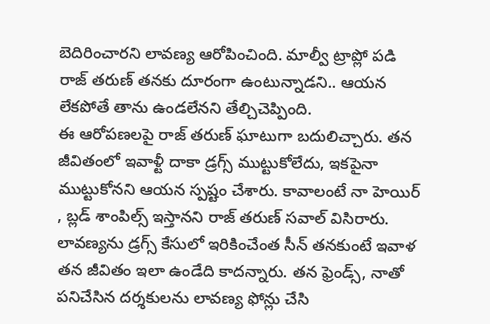బెదిరించారని లావణ్య ఆరోపించింది. మాల్వీ ట్రాప్లో పడి రాజ్ తరుణ్ తనకు దూరంగా ఉంటున్నాడని.. ఆయన లేకపోతే తాను ఉండలేనని తేల్చిచెప్పింది.
ఈ ఆరోపణలపై రాజ్ తరుణ్ ఘాటుగా బదులిచ్చారు. తన జీవితంలో ఇవాళ్టీ దాకా డ్రగ్స్ ముట్టుకోలేదు, ఇకపైనా ముట్టుకోనని ఆయన స్పష్టం చేశారు. కావాలంటే నా హెయిర్ , బ్లడ్ శాంపిల్స్ ఇస్తానని రాజ్ తరుణ్ సవాల్ విసిరారు. లావణ్యను డ్రగ్స్ కేసులో ఇరికించేంత సీన్ తనకుంటే ఇవాళ తన జీవితం ఇలా ఉండేది కాదన్నారు. తన ఫ్రెండ్స్, నాతో పనిచేసిన దర్శకులను లావణ్య ఫోన్లు చేసి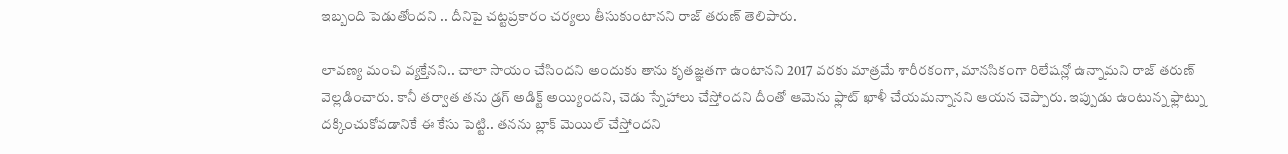ఇబ్బంది పెడుతోందని .. దీనిపై చట్టప్రకారం చర్యలు తీసుకుంటానని రాజ్ తరుణ్ తెలిపారు.

లావణ్య మంచి వ్యక్తేనని.. చాలా సాయం చేసిందని అందుకు తాను కృతజ్ఞతగా ఉంటానని 2017 వరకు మాత్రమే శారీరకంగా, మానసికంగా రిలేషన్లో ఉన్నామని రాజ్ తరుణ్ వెల్లడించారు. కానీ తర్వాత తను డ్రగ్ అడిక్ట్ అయ్యిందని, చెడు స్నేహాలు చేస్తోందని దీంతో ఆమెను ఫ్లాట్ ఖాళీ చేయమన్నానని ఆయన చెప్పారు. ఇప్పుడు ఉంటున్న ఫ్లాట్ను దక్కించుకోవడానికే ఈ కేసు పెట్టి.. తనను బ్లాక్ మెయిల్ చేస్తోందని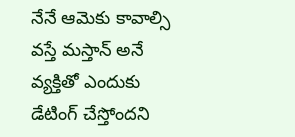నేనే ఆమెకు కావాల్సి వస్తే మస్తాన్ అనే వ్యక్తితో ఎందుకు డేటింగ్ చేస్తోందని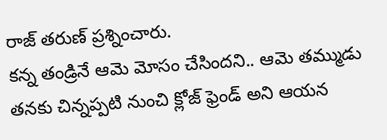రాజ్ తరుణ్ ప్రశ్నించారు.
కన్న తండ్రినే ఆమె మోసం చేసిందని.. ఆమె తమ్ముడు తనకు చిన్నప్పటి నుంచి క్లోజ్ ఫ్రెండ్ అని ఆయన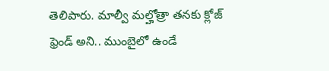తెలిపారు. మాల్వీ మల్హోత్రా తనకు క్లోజ్ ఫ్రెండ్ అని.. ముంబైలో ఉండే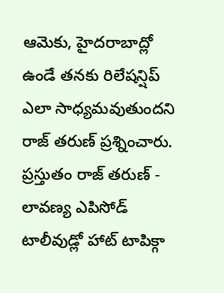ఆమెకు, హైదరాబాద్లో ఉండే తనకు రిలేషన్షిప్ ఎలా సాధ్యమవుతుందని రాజ్ తరుణ్ ప్రశ్నించారు. ప్రస్తుతం రాజ్ తరుణ్ - లావణ్య ఎపిసోడ్ టాలీవుడ్లో హాట్ టాపిక్గా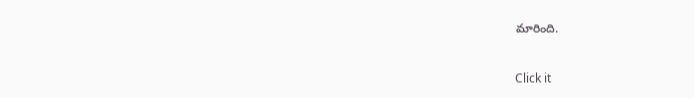మారింది.


Click it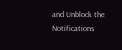and Unblock the Notifications